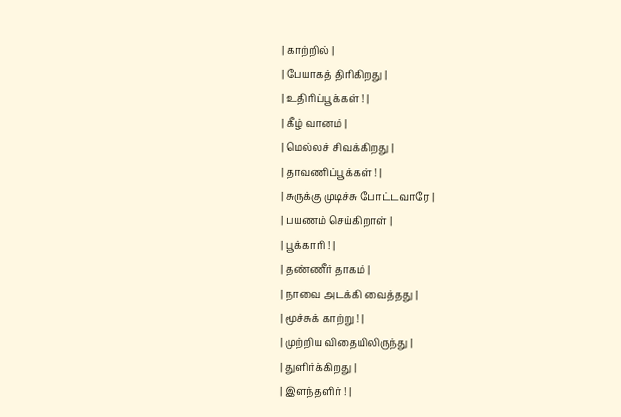| காற்றில் |
| பேயாகத் திரிகிறது |
| உதிரிப்பூக்கள் ! |
| கீழ் வானம் |
| மெல்லச் சிவக்கிறது |
| தாவணிப்பூக்கள் ! |
| சுருக்கு முடிச்சு போட்டவாரே |
| பயணம் செய்கிறாள் |
| பூக்காரி ! |
| தண்ணீர் தாகம் |
| நாவை அடக்கி வைத்தது |
| மூச்சுக் காற்று ! |
| முற்றிய விதையிலிருந்து |
| துளிர்க்கிறது |
| இளந்தளிர் ! |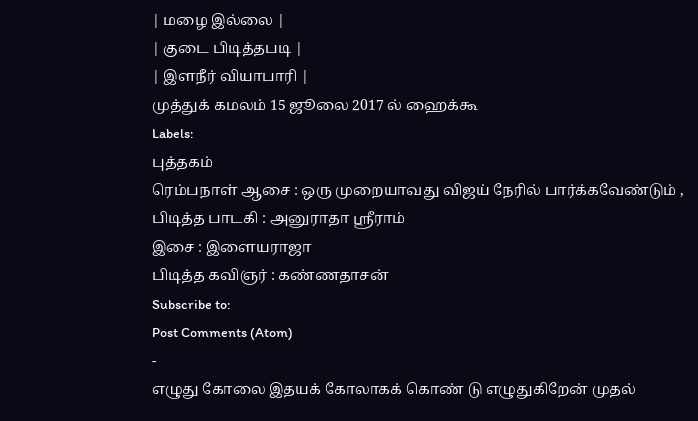| மழை இல்லை |
| குடை பிடித்தபடி |
| இளநீர் வியாபாரி |
முத்துக் கமலம் 15 ஜூலை 2017 ல் ஹைக்கூ
Labels:
புத்தகம்
ரெம்பநாள் ஆசை : ஒரு முறையாவது விஜய் நேரில் பார்க்கவேண்டும் ,
பிடித்த பாடகி : அனுராதா ஸ்ரீராம்
இசை : இளையராஜா
பிடித்த கவிஞர் : கண்ணதாசன்
Subscribe to:
Post Comments (Atom)
-
எழுது கோலை இதயக் கோலாகக் கொண் டு எழுதுகிறேன் முதல்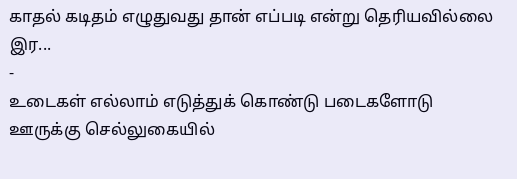காதல் கடிதம் எழுதுவது தான் எப்படி என்று தெரியவில்லை இர...
-
உடைகள் எல்லாம் எடுத்துக் கொண்டு படைகளோடு ஊருக்கு செல்லுகையில்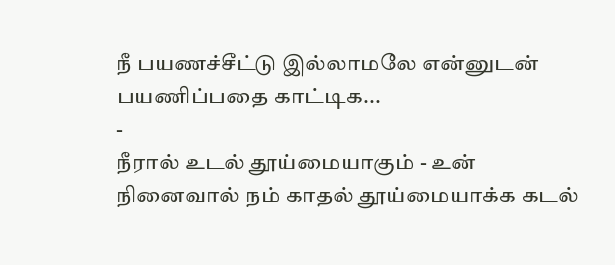நீ பயணச்சீட்டு இல்லாமலே என்னுடன் பயணிப்பதை காட்டிக...
-
நீரால் உடல் தூய்மையாகும் - உன் நினைவால் நம் காதல் தூய்மையாக்க கடல்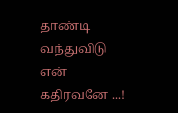தாண்டி வந்துவிடு என் கதிரவனே ...!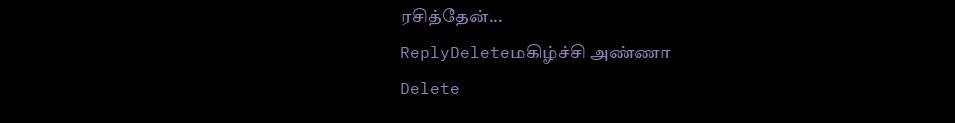ரசித்தேன்...
ReplyDeleteமகிழ்ச்சி அண்ணா
Delete